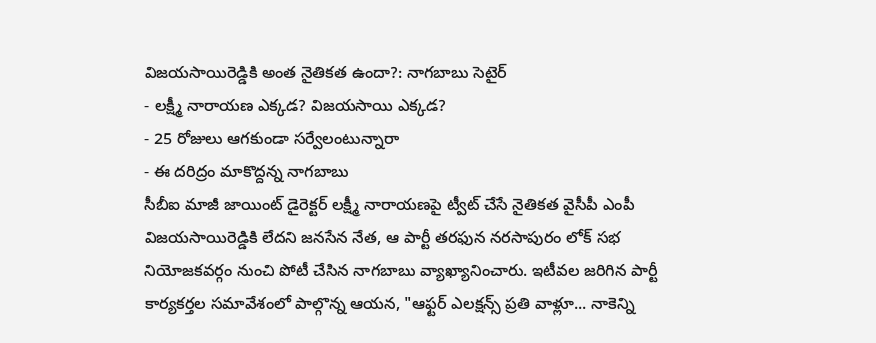విజయసాయిరెడ్డికి అంత నైతికత ఉందా?: నాగబాబు సెటైర్
- లక్ష్మీ నారాయణ ఎక్కడ? విజయసాయి ఎక్కడ?
- 25 రోజులు ఆగకుండా సర్వేలంటున్నారా
- ఈ దరిద్రం మాకొద్దన్న నాగబాబు
సీబీఐ మాజీ జాయింట్ డైరెక్టర్ లక్ష్మీ నారాయణపై ట్వీట్ చేసే నైతికత వైసీపీ ఎంపీ విజయసాయిరెడ్డికి లేదని జనసేన నేత, ఆ పార్టీ తరఫున నరసాపురం లోక్ సభ నియోజకవర్గం నుంచి పోటీ చేసిన నాగబాబు వ్యాఖ్యానించారు. ఇటీవల జరిగిన పార్టీ కార్యకర్తల సమావేశంలో పాల్గొన్న ఆయన, "ఆఫ్టర్ ఎలక్షన్స్ ప్రతి వాళ్లూ... నాకెన్ని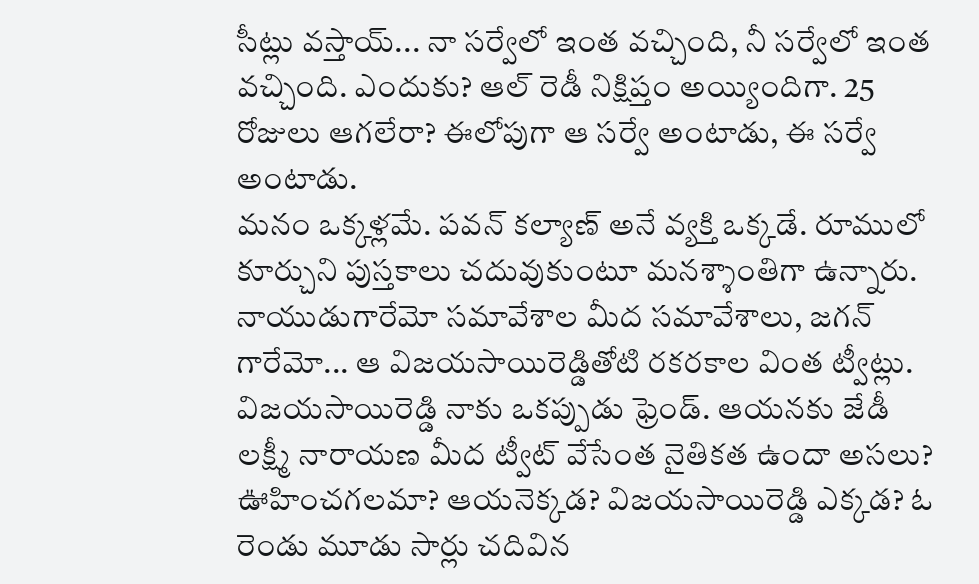సీట్లు వస్తాయ్... నా సర్వేలో ఇంత వచ్చింది, నీ సర్వేలో ఇంత వచ్చింది. ఎందుకు? ఆల్ రెడీ నిక్షిప్తం అయ్యిందిగా. 25 రోజులు ఆగలేరా? ఈలోపుగా ఆ సర్వే అంటాడు, ఈ సర్వే అంటాడు.
మనం ఒక్కళ్లమే. పవన్ కల్యాణ్ అనే వ్యక్తి ఒక్కడే. రూములో కూర్చుని పుస్తకాలు చదువుకుంటూ మనశ్శాంతిగా ఉన్నారు. నాయుడుగారేమో సమావేశాల మీద సమావేశాలు, జగన్ గారేమో... ఆ విజయసాయిరెడ్డితోటి రకరకాల వింత ట్వీట్లు. విజయసాయిరెడ్డి నాకు ఒకప్పుడు ఫ్రెండ్. ఆయనకు జేడీ లక్ష్మీ నారాయణ మీద ట్వీట్ వేసేంత నైతికత ఉందా అసలు? ఊహించగలమా? ఆయనెక్కడ? విజయసాయిరెడ్డి ఎక్కడ? ఓ రెండు మూడు సార్లు చదివిన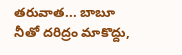తరువాత... బాబూ నీతో దరిద్రం మాకొద్దు,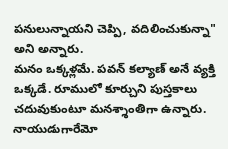పనులున్నాయని చెప్పి, వదిలించుకున్నా" అని అన్నారు.
మనం ఒక్కళ్లమే. పవన్ కల్యాణ్ అనే వ్యక్తి ఒక్కడే. రూములో కూర్చుని పుస్తకాలు చదువుకుంటూ మనశ్శాంతిగా ఉన్నారు. నాయుడుగారేమో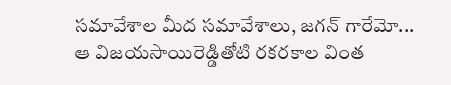సమావేశాల మీద సమావేశాలు, జగన్ గారేమో... ఆ విజయసాయిరెడ్డితోటి రకరకాల వింత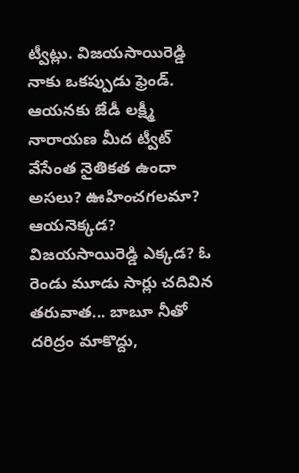ట్వీట్లు. విజయసాయిరెడ్డి నాకు ఒకప్పుడు ఫ్రెండ్. ఆయనకు జేడీ లక్ష్మీ నారాయణ మీద ట్వీట్ వేసేంత నైతికత ఉందా అసలు? ఊహించగలమా? ఆయనెక్కడ? విజయసాయిరెడ్డి ఎక్కడ? ఓ రెండు మూడు సార్లు చదివిన తరువాత... బాబూ నీతో దరిద్రం మాకొద్దు,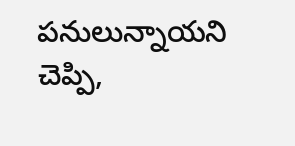పనులున్నాయని చెప్పి,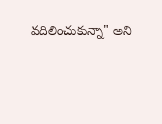వదిలించుకున్నా" అని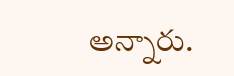అన్నారు.